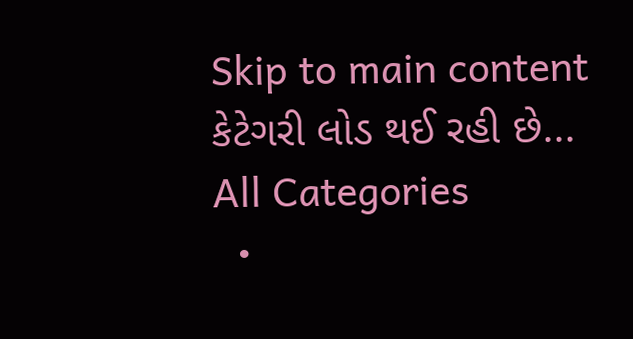Skip to main content
કેટેગરી લોડ થઈ રહી છે...
All Categories
  •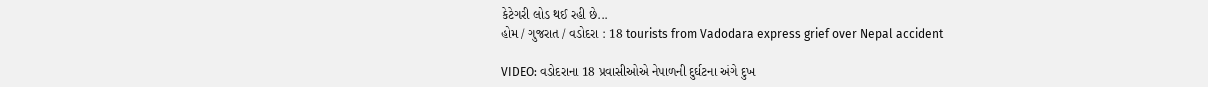કેટેગરી લોડ થઈ રહી છે...
હોમ / ગુજરાત / વડોદરા : 18 tourists from Vadodara express grief over Nepal accident

VIDEO: વડોદરાના 18 પ્રવાસીઓએ નેપાળની દુર્ઘટના અંગે દુખ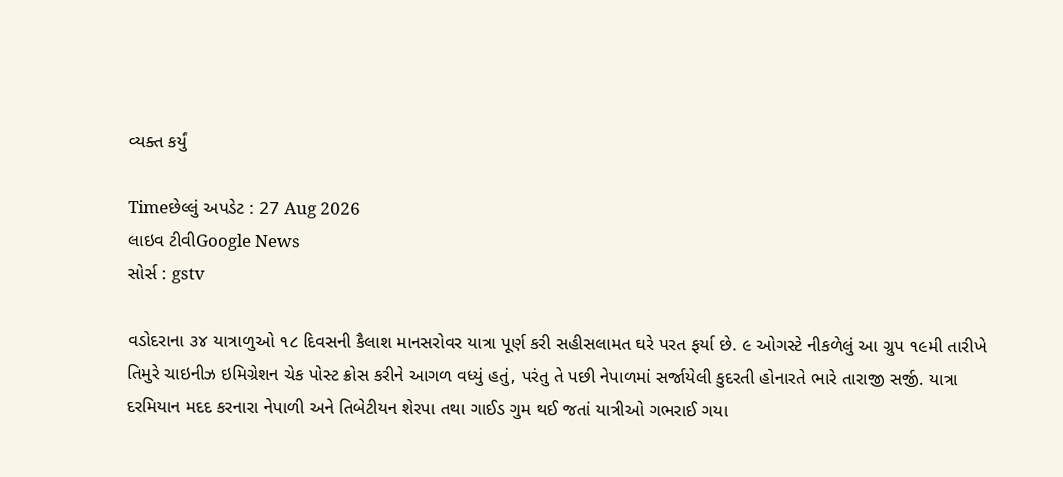વ્યક્ત કર્યું

Timeછેલ્લું અપડેટ : 27 Aug 2026
લાઇવ ટીવીGoogle News
સોર્સ : gstv

વડોદરાના ૩૪ યાત્રાળુઓ ૧૮ દિવસની કૈલાશ માનસરોવર યાત્રા પૂર્ણ કરી સહીસલામત ઘરે પરત ફર્યા છે. ૯ ઓગસ્ટે નીકળેલું આ ગ્રુપ ૧૯મી તારીખે તિમુરે ચાઇનીઝ ઇમિગ્રેશન ચેક પોસ્ટ ક્રોસ કરીને આગળ વધ્યું હતું, પરંતુ તે પછી નેપાળમાં સર્જાયેલી કુદરતી હોનારતે ભારે તારાજી સર્જી. યાત્રા દરમિયાન મદદ કરનારા નેપાળી અને તિબેટીયન શેરપા તથા ગાઈડ ગુમ થઈ જતાં યાત્રીઓ ગભરાઈ ગયા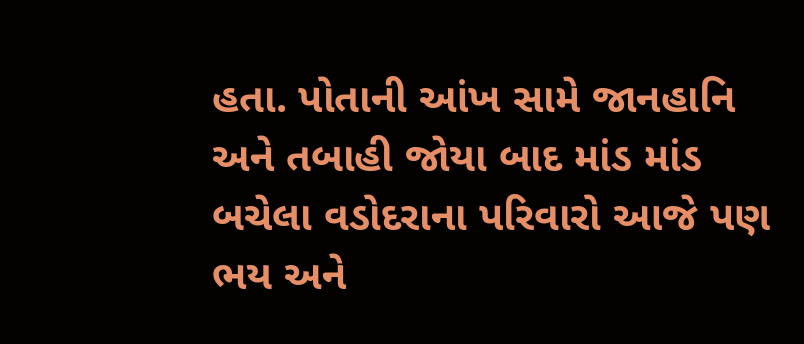હતા. પોતાની આંખ સામે જાનહાનિ અને તબાહી જોયા બાદ માંડ માંડ બચેલા વડોદરાના પરિવારો આજે પણ ભય અને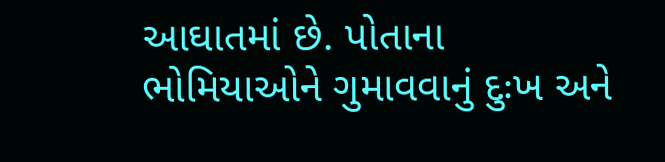આઘાતમાં છે. પોતાના ભોમિયાઓને ગુમાવવાનું દુઃખ અને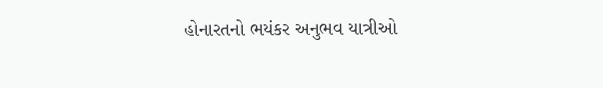હોનારતનો ભયંકર અનુભવ યાત્રીઓ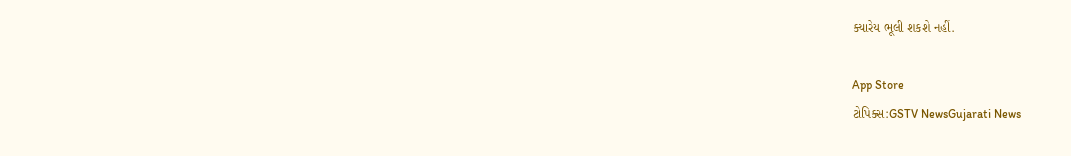ક્યારેય ભૂલી શકશે નહીં.

App Store
ટોપિક્સ:GSTV NewsGujarati News